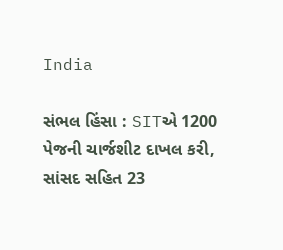India

સંભલ હિંસા : SITએ 1200 પેજની ચાર્જશીટ દાખલ કરી, સાંસદ સહિત 23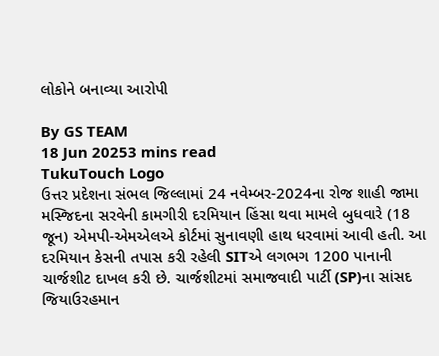લોકોને બનાવ્યા આરોપી

By GS TEAM
18 Jun 20253 mins read
TukuTouch Logo
ઉત્તર પ્રદેશના સંભલ જિલ્લામાં 24 નવેમ્બર-2024ના રોજ શાહી જામા મસ્જિદના સરવેની કામગીરી દરમિયાન હિંસા થવા મામલે બુધવારે (18 જૂન) એમપી-એમએલએ કોર્ટમાં સુનાવણી હાથ ધરવામાં આવી હતી. આ દરમિયાન કેસની તપાસ કરી રહેલી SITએ લગભગ 1200 પાનાની ચાર્જશીટ દાખલ કરી છે. ચાર્જશીટમાં સમાજવાદી પાર્ટી (SP)ના સાંસદ જિયાઉરહમાન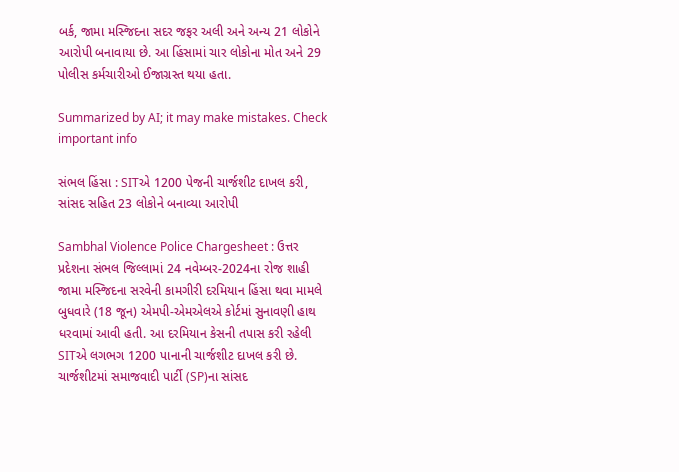બર્ક, જામા મસ્જિદના સદર જફર અલી અને અન્ય 21 લોકોને આરોપી બનાવાયા છે. આ હિંસામાં ચાર લોકોના મોત અને 29 પોલીસ કર્મચારીઓ ઈજાગ્રસ્ત થયા હતા.

Summarized by AI; it may make mistakes. Check important info

સંભલ હિંસા : SITએ 1200 પેજની ચાર્જશીટ દાખલ કરી, સાંસદ સહિત 23 લોકોને બનાવ્યા આરોપી

Sambhal Violence Police Chargesheet : ઉત્તર પ્રદેશના સંભલ જિલ્લામાં 24 નવેમ્બર-2024ના રોજ શાહી જામા મસ્જિદના સરવેની કામગીરી દરમિયાન હિંસા થવા મામલે બુધવારે (18 જૂન) એમપી-એમએલએ કોર્ટમાં સુનાવણી હાથ ધરવામાં આવી હતી. આ દરમિયાન કેસની તપાસ કરી રહેલી SITએ લગભગ 1200 પાનાની ચાર્જશીટ દાખલ કરી છે. ચાર્જશીટમાં સમાજવાદી પાર્ટી (SP)ના સાંસદ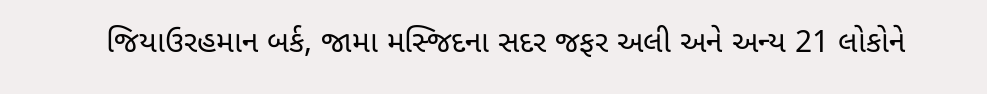જિયાઉરહમાન બર્ક, જામા મસ્જિદના સદર જફર અલી અને અન્ય 21 લોકોને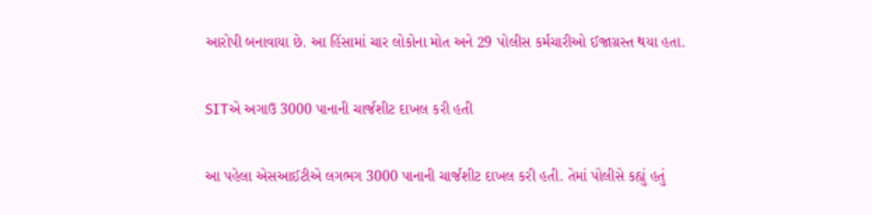આરોપી બનાવાયા છે. આ હિંસામાં ચાર લોકોના મોત અને 29 પોલીસ કર્મચારીઓ ઈજાગ્રસ્ત થયા હતા.

SITએ અગાઉ 3000 પાનાની ચાર્જશીટ દાખલ કરી હતી

આ પહેલા એસઆઈટીએ લગભગ 3000 પાનાની ચાર્જશીટ દાખલ કરી હતી. તેમાં પોલીસે કહ્યું હતું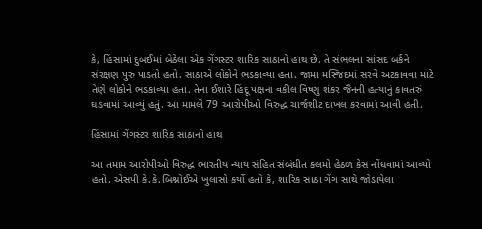કે, હિંસામાં દુબઈમાં બેઠેલા એક ગેંગસ્ટર શારિક સાઠાનો હાથ છે. તે સંભલના સાંસદ બર્કને સંરક્ષણ પુરુ પાડતો હતો. સાઠાએ લોકોને ભડકાવ્યા હતા. જામા મસ્જિદમાં સરવે અટકાવવા માટે તેણે લોકોને ભડકાવ્યા હતા. તેના ઈશારે હિંદૂ પક્ષના વકીલ વિષ્ણુ શંકર જૈનની હત્યાનું કાવતરું ઘડવામાં આવ્યું હતું. આ મામલે 79 આરોપીઓ વિરુદ્ધ ચાર્જશીટ દાખલ કરવામાં આવી હતી.

હિંસામાં ગેંગસ્ટર શારિક સાઠાનો હાથ

આ તમામ આરોપીઓ વિરુદ્ધ ભારતીય ન્યાય સંહિત સંબંધીત કલમો હેઠળ કેસ નોંધવામાં આવ્યો હતો. એસપી કે.કે.બિશ્નોઈએ ખુલાસો કર્યો હતો કે, શારિક સાઠા ગેંગ સાથે જોડાયેલા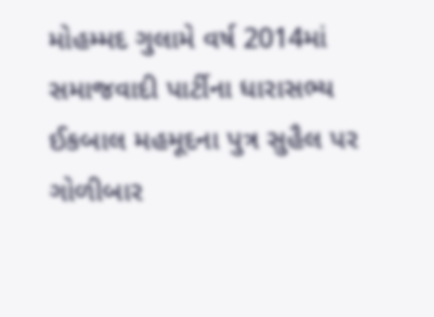મોહમ્મદ ગુલામે વર્ષ 2014માં સમાજવાદી પાર્ટીના ધારાસભ્ય ઈકબાલ મહમૂદના પુત્ર સુહૈલ પર ગોળીબાર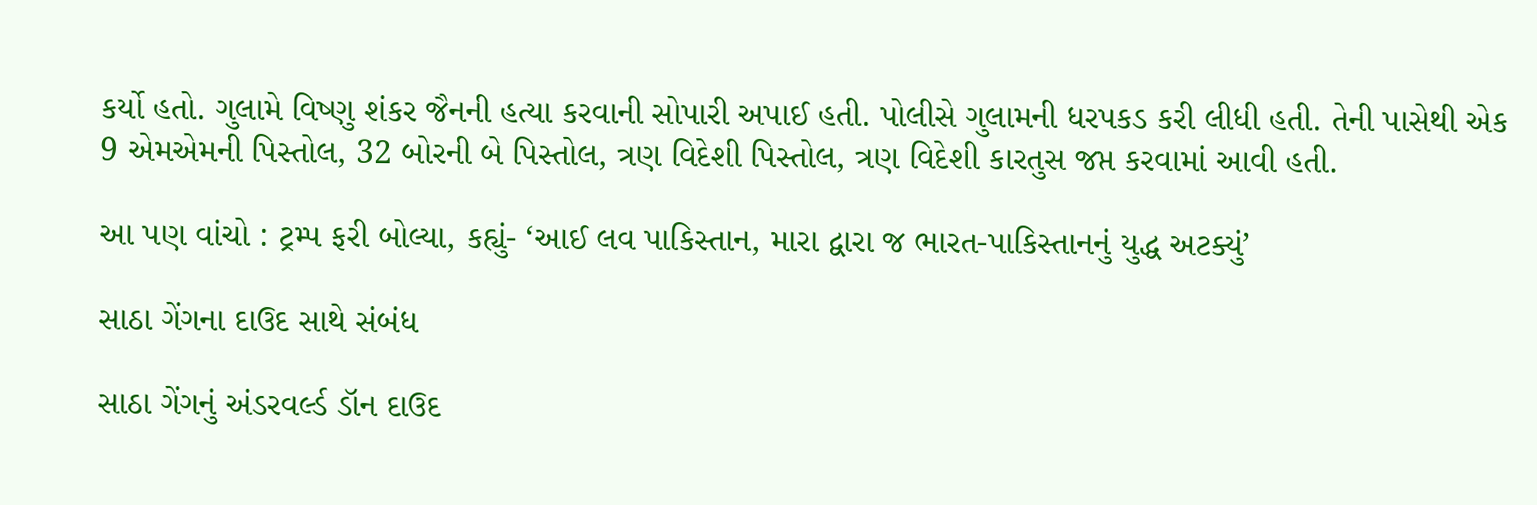કર્યો હતો. ગુલામે વિષ્ણુ શંકર જૈનની હત્યા કરવાની સોપારી અપાઈ હતી. પોલીસે ગુલામની ધરપકડ કરી લીધી હતી. તેની પાસેથી એક 9 એમએમની પિસ્તોલ, 32 બોરની બે પિસ્તોલ, ત્રણ વિદેશી પિસ્તોલ, ત્રણ વિદેશી કારતુસ જપ્ત કરવામાં આવી હતી.

આ પણ વાંચો : ટ્રમ્પ ફરી બોલ્યા, કહ્યું- ‘આઈ લવ પાકિસ્તાન, મારા દ્વારા જ ભારત-પાકિસ્તાનનું યુદ્ધ અટક્યું’

સાઠા ગેંગના દાઉદ સાથે સંબંધ

સાઠા ગેંગનું અંડરવર્લ્ડ ડૉન દાઉદ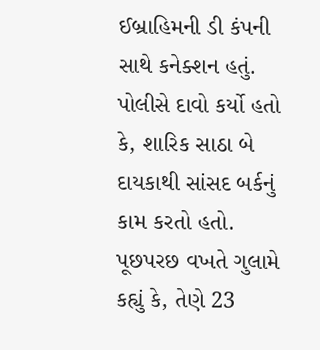ઈબ્રાહિમની ડી કંપની સાથે કનેક્શન હતું. પોલીસે દાવો કર્યો હતો કે, શારિક સાઠા બે દાયકાથી સાંસદ બર્કનું કામ કરતો હતો. પૂછપરછ વખતે ગુલામે કહ્યું કે, તેણે 23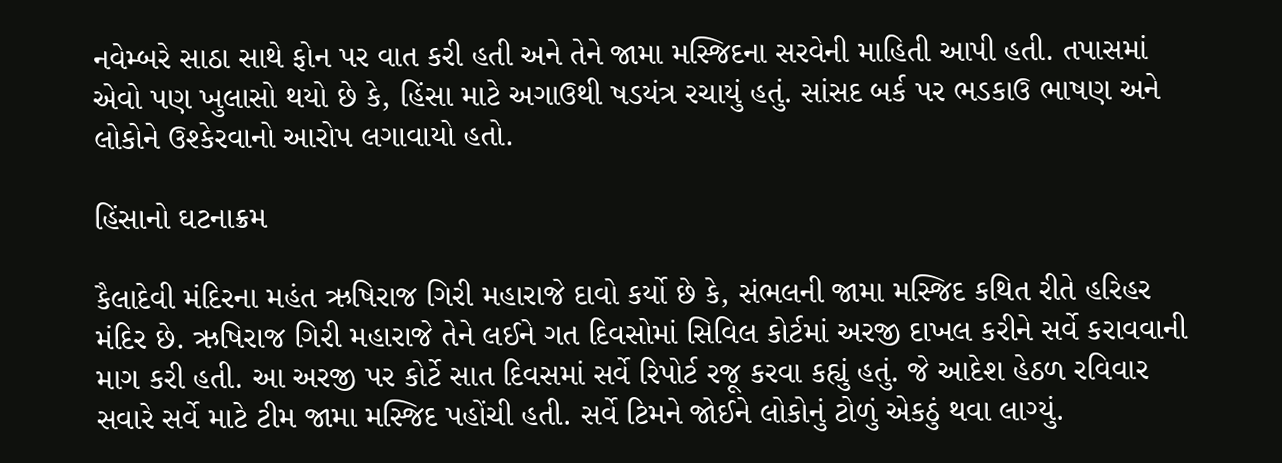નવેમ્બરે સાઠા સાથે ફોન પર વાત કરી હતી અને તેને જામા મસ્જિદના સરવેની માહિતી આપી હતી. તપાસમાં એવો પણ ખુલાસો થયો છે કે, હિંસા માટે અગાઉથી ષડયંત્ર રચાયું હતું. સાંસદ બર્ક પર ભડકાઉ ભાષણ અને લોકોને ઉશ્કેરવાનો આરોપ લગાવાયો હતો.

હિંસાનો ઘટનાક્રમ

કૈલાદેવી મંદિરના મહંત ઋષિરાજ ગિરી મહારાજે દાવો કર્યો છે કે, સંભલની જામા મસ્જિદ કથિત રીતે હરિહર મંદિર છે. ઋષિરાજ ગિરી મહારાજે તેને લઈને ગત દિવસોમાં સિવિલ કોર્ટમાં અરજી દાખલ કરીને સર્વે કરાવવાની માગ કરી હતી. આ અરજી પર કોર્ટે સાત દિવસમાં સર્વે રિપોર્ટ રજૂ કરવા કહ્યું હતું. જે આદેશ હેઠળ રવિવાર સવારે સર્વે માટે ટીમ જામા મસ્જિદ પહોંચી હતી. સર્વે ટિમને જોઈને લોકોનું ટોળું એકઠું થવા લાગ્યું.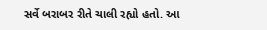સર્વે બરાબર રીતે ચાલી રહ્યો હતો. આ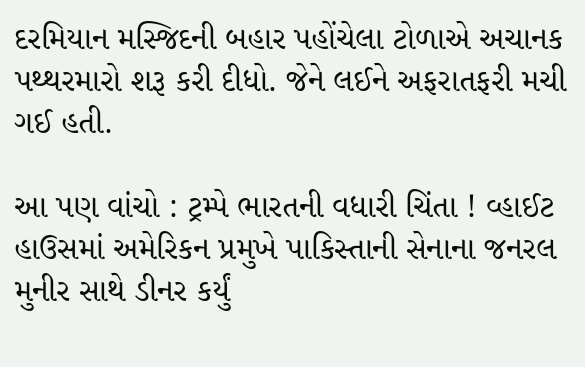દરમિયાન મસ્જિદની બહાર પહોંચેલા ટોળાએ અચાનક પથ્થરમારો શરૂ કરી દીધો. જેને લઈને અફરાતફરી મચી ગઈ હતી.

આ પણ વાંચો : ટ્રમ્પે ભારતની વધારી ચિંતા ! વ્હાઈટ હાઉસમાં અમેરિકન પ્રમુખે પાકિસ્તાની સેનાના જનરલ મુનીર સાથે ડીનર કર્યું